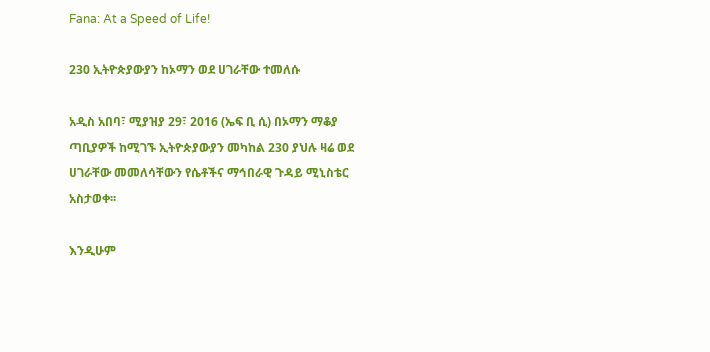Fana: At a Speed of Life!

230 ኢትዮጵያውያን ከኦማን ወደ ሀገራቸው ተመለሱ

አዲስ አበባ፣ ሚያዝያ 29፣ 2016 (ኤፍ ቢ ሲ) በኦማን ማቆያ ጣቢያዎች ከሚገኙ ኢትዮጵያውያን መካከል 230 ያህሉ ዛሬ ወደ ሀገራቸው መመለሳቸውን የሴቶችና ማኅበራዊ ጉዳይ ሚኒስቴር አስታወቀ፡፡

እንዲሁም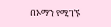በኦማን የሚገኙ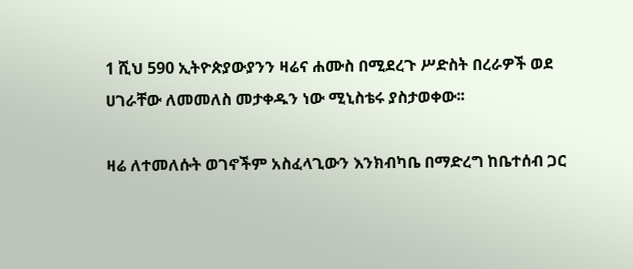1 ሺህ 590 ኢትዮጵያውያንን ዛሬና ሐሙስ በሚደረጉ ሥድስት በረራዎች ወደ ሀገራቸው ለመመለስ መታቀዱን ነው ሚኒስቴሩ ያስታወቀው፡፡

ዛሬ ለተመለሱት ወገኖችም አስፈላጊውን እንክብካቤ በማድረግ ከቤተሰብ ጋር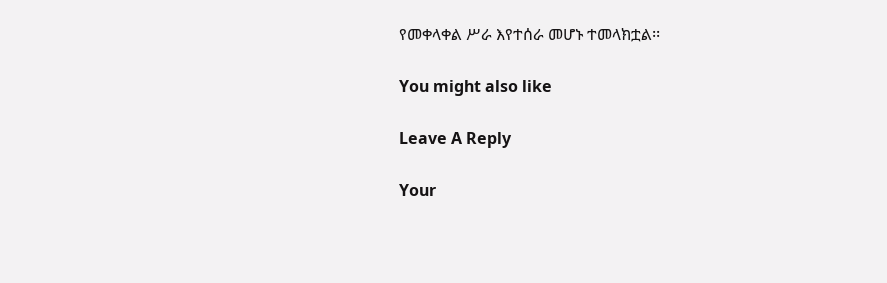የመቀላቀል ሥራ እየተሰራ መሆኑ ተመላክቷል፡፡

You might also like

Leave A Reply

Your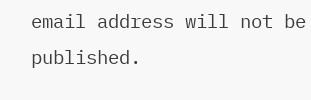email address will not be published.